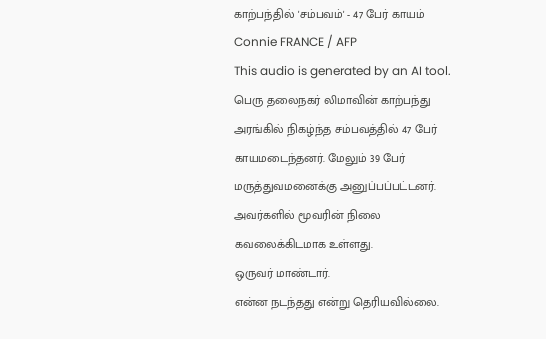காற்பந்தில் 'சம்பவம்' - 47 பேர் காயம்
Connie FRANCE / AFP
This audio is generated by an AI tool.
பெரு தலைநகர் லிமாவின் காற்பந்து அரங்கில் நிகழ்ந்த சம்பவத்தில் 47 பேர் காயமடைந்தனர். மேலும் 39 பேர் மருத்துவமனைக்கு அனுப்பப்பட்டனர்.
அவர்களில் மூவரின் நிலை கவலைக்கிடமாக உள்ளது.
ஒருவர் மாண்டார்.
என்ன நடந்தது என்று தெரியவில்லை.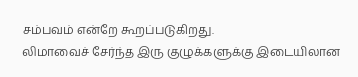சம்பவம் என்றே கூறப்படுகிறது.
லிமாவைச் சேர்ந்த இரு குழுக்களுக்கு இடையிலான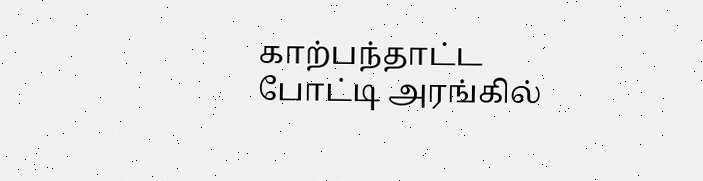காற்பந்தாட்ட போட்டி அரங்கில்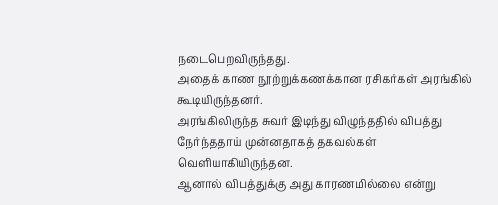நடைபெறவிருந்தது.
அதைக் காண நூற்றுக்கணக்கான ரசிகர்கள் அரங்கில் கூடியிருந்தனர்.
அரங்கிலிருந்த சுவர் இடிந்து விழுந்ததில் விபத்து நேர்ந்ததாய் முன்னதாகத் தகவல்கள் வெளியாகியிருந்தன.
ஆனால் விபத்துக்கு அது காரணமில்லை என்று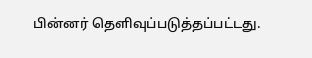பின்னர் தெளிவுப்படுத்தப்பட்டது.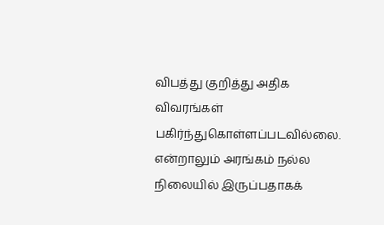விபத்து குறித்து அதிக விவரங்கள் பகிர்ந்துகொள்ளப்படவில்லை.
என்றாலும் அரங்கம் நல்ல நிலையில் இருப்பதாகக்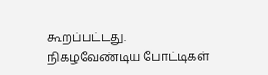கூறப்பட்டது.
நிகழவேண்டிய போட்டிகள்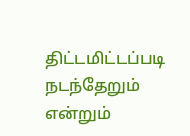திட்டமிட்டப்படி நடந்தேறும் என்றும்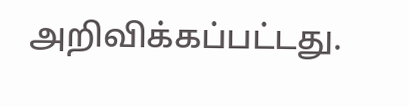அறிவிக்கப்பட்டது.